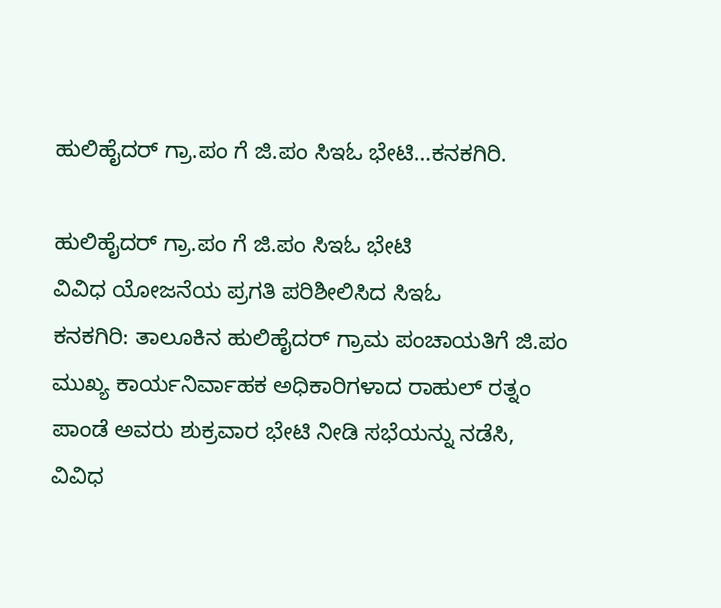ಹುಲಿಹೈದರ್ ಗ್ರಾ.ಪಂ ಗೆ ಜಿ.ಪಂ ಸಿಇಓ ಭೇಟಿ…ಕನಕಗಿರಿ.

ಹುಲಿಹೈದರ್ ಗ್ರಾ.ಪಂ ಗೆ ಜಿ.ಪಂ ಸಿಇಓ ಭೇಟಿ
ವಿವಿಧ ಯೋಜನೆಯ ಪ್ರಗತಿ ಪರಿಶೀಲಿಸಿದ ಸಿಇಓ
ಕನಕಗಿರಿ: ತಾಲೂಕಿನ ಹುಲಿಹೈದರ್ ಗ್ರಾಮ ಪಂಚಾಯತಿಗೆ ಜಿ.ಪಂ ಮುಖ್ಯ ಕಾರ್ಯನಿರ್ವಾಹಕ ಅಧಿಕಾರಿಗಳಾದ ರಾಹುಲ್ ರತ್ನಂ ಪಾಂಡೆ ಅವರು ಶುಕ್ರವಾರ ಭೇಟಿ ನೀಡಿ ಸಭೆಯನ್ನು ನಡೆಸಿ, ವಿವಿಧ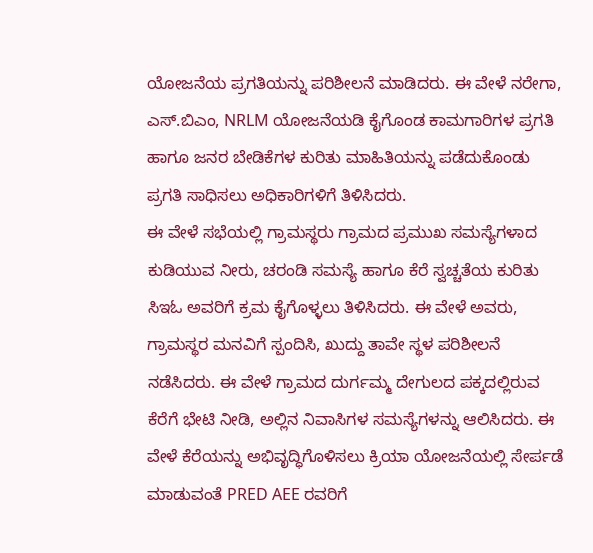ಯೋಜನೆಯ ಪ್ರಗತಿಯನ್ನು ಪರಿಶೀಲನೆ ಮಾಡಿದರು. ಈ ವೇಳೆ ನರೇಗಾ, ಎಸ್.ಬಿಎಂ, NRLM ಯೋಜನೆಯಡಿ ಕೈಗೊಂಡ ಕಾಮಗಾರಿಗಳ ಪ್ರಗತಿ ಹಾಗೂ ಜನರ ಬೇಡಿಕೆಗಳ ಕುರಿತು ಮಾಹಿತಿಯನ್ನು ಪಡೆದುಕೊಂಡು ಪ್ರಗತಿ ಸಾಧಿಸಲು ಅಧಿಕಾರಿಗಳಿಗೆ ತಿಳಿಸಿದರು.
ಈ ವೇಳೆ ಸಭೆಯಲ್ಲಿ ಗ್ರಾಮಸ್ಥರು ಗ್ರಾಮದ ಪ್ರಮುಖ ಸಮಸ್ಯೆಗಳಾದ ಕುಡಿಯುವ ನೀರು, ಚರಂಡಿ ಸಮಸ್ಯೆ ಹಾಗೂ ಕೆರೆ ಸ್ವಚ್ಚತೆಯ ಕುರಿತು ಸಿಇಓ ಅವರಿಗೆ ಕ್ರಮ ಕೈಗೊಳ್ಳಲು ತಿಳಿಸಿದರು. ಈ ವೇಳೆ ಅವರು, ಗ್ರಾಮಸ್ಥರ ಮನವಿಗೆ ಸ್ಪಂದಿಸಿ, ಖುದ್ದು ತಾವೇ ಸ್ಥಳ ಪರಿಶೀಲನೆ ನಡೆಸಿದರು. ಈ ವೇಳೆ ಗ್ರಾಮದ ದುರ್ಗಮ್ಮ ದೇಗುಲದ ಪಕ್ಕದಲ್ಲಿರುವ ಕೆರೆಗೆ ಭೇಟಿ ನೀಡಿ, ಅಲ್ಲಿನ ನಿವಾಸಿಗಳ ಸಮಸ್ಯೆಗಳನ್ನು ಆಲಿಸಿದರು. ಈ ವೇಳೆ ಕೆರೆಯನ್ನು ಅಭಿವೃದ್ಧಿಗೊಳಿಸಲು ಕ್ರಿಯಾ ಯೋಜನೆಯಲ್ಲಿ ಸೇರ್ಪಡೆ ಮಾಡುವಂತೆ PRED AEE ರವರಿಗೆ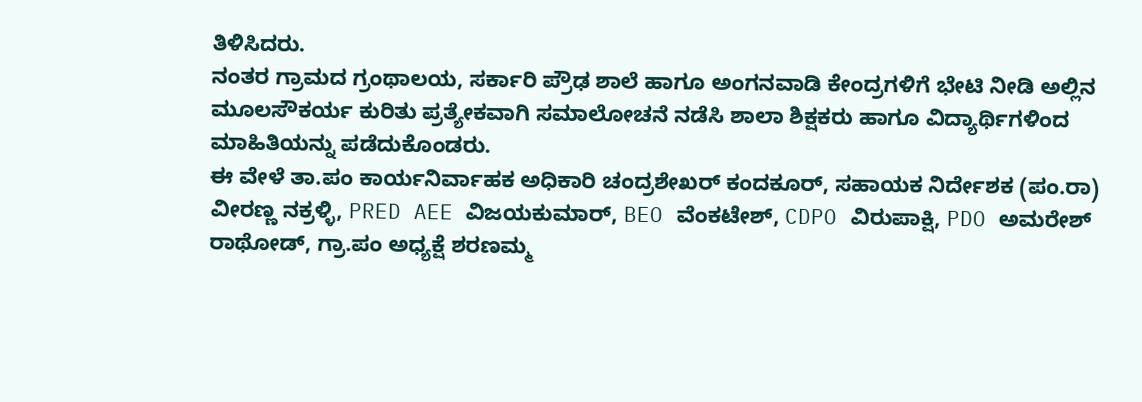ತಿಳಿಸಿದರು.
ನಂತರ ಗ್ರಾಮದ ಗ್ರಂಥಾಲಯ, ಸರ್ಕಾರಿ ಪ್ರೌಢ ಶಾಲೆ ಹಾಗೂ ಅಂಗನವಾಡಿ ಕೇಂದ್ರಗಳಿಗೆ ಭೇಟಿ ನೀಡಿ ಅಲ್ಲಿನ ಮೂಲಸೌಕರ್ಯ ಕುರಿತು ಪ್ರತ್ಯೇಕವಾಗಿ ಸಮಾಲೋಚನೆ ನಡೆಸಿ ಶಾಲಾ ಶಿಕ್ಷಕರು ಹಾಗೂ ವಿದ್ಯಾರ್ಥಿಗಳಿಂದ ಮಾಹಿತಿಯನ್ನು ಪಡೆದುಕೊಂಡರು.
ಈ ವೇಳೆ ತಾ.ಪಂ ಕಾರ್ಯನಿರ್ವಾಹಕ ಅಧಿಕಾರಿ ಚಂದ್ರಶೇಖರ್ ಕಂದಕೂರ್, ಸಹಾಯಕ ನಿರ್ದೇಶಕ (ಪಂ.ರಾ) ವೀರಣ್ಣ ನಕ್ರಳ್ಳಿ, PRED AEE ವಿಜಯಕುಮಾರ್, BEO ವೆಂಕಟೇಶ್, CDPO ವಿರುಪಾಕ್ಷಿ, PDO ಅಮರೇಶ್ ರಾಥೋಡ್, ಗ್ರಾ.ಪಂ ಅಧ್ಯಕ್ಷೆ ಶರಣಮ್ಮ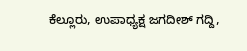ಕೆಲ್ಲೂರು, ಉಪಾಧ್ಯಕ್ಷ ಜಗದೀಶ್ ಗದ್ದಿ,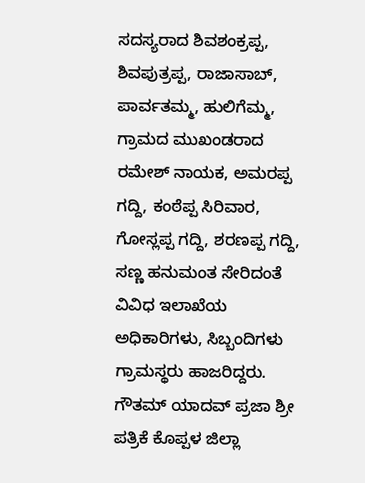ಸದಸ್ಯರಾದ ಶಿವಶಂಕ್ರಪ್ಪ, ಶಿವಪುತ್ರಪ್ಪ, ರಾಜಾಸಾಬ್, ಪಾರ್ವತಮ್ಮ, ಹುಲಿಗೆಮ್ಮ, ಗ್ರಾಮದ ಮುಖಂಡರಾದ ರಮೇಶ್ ನಾಯಕ, ಅಮರಪ್ಪ ಗದ್ದಿ, ಕಂಠೆಪ್ಪ ಸಿರಿವಾರ, ಗೋಸ್ಲಪ್ಪ ಗದ್ದಿ, ಶರಣಪ್ಪ ಗದ್ದಿ, ಸಣ್ಣ ಹನುಮಂತ ಸೇರಿದಂತೆ ವಿವಿಧ ಇಲಾಖೆಯ ಅಧಿಕಾರಿಗಳು, ಸಿಬ್ಬಂದಿಗಳು ಗ್ರಾಮಸ್ಥರು ಹಾಜರಿದ್ದರು.
ಗೌತಮ್ ಯಾದವ್ ಪ್ರಜಾ ಶ್ರೀ ಪತ್ರಿಕೆ ಕೊಪ್ಪಳ ಜಿಲ್ಲಾ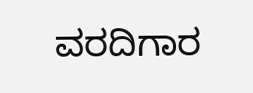ವರದಿಗಾರ